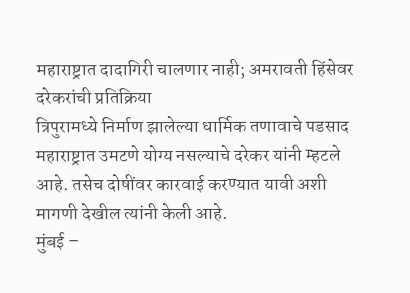महाराष्ट्रात दादागिरी चालणार नाही; अमरावती हिंसेवर दरेकरांची प्रतिक्रिया
त्रिपुरामध्ये निर्माण झालेल्या धार्मिक तणावाचे पडसाद महाराष्ट्रात उमटणे योग्य नसल्याचे दरेकर यांनी म्हटले आहे. तसेच दोषींवर कारवाई करण्यात यावी अशी मागणी देखील त्यांनी केली आहे.
मुंबई –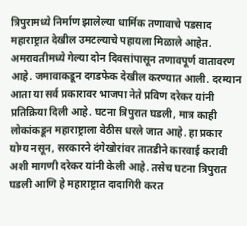त्रिपुरामध्ये निर्माण झालेल्या धार्मिक तणावाचे पडसाद महाराष्ट्रात देखील उमटल्याचे पहायला मिळाले आहेत. अमरावतीमध्ये गेल्या दोन दिवसांपासून तणावपूर्ण वातावरण आहे. जमावाकडून दगडफेक देखील करण्यात आली. दरम्यान आता या सर्व प्रकारावर भाजपा नेते प्रविण दरेकर यांनी प्रतिक्रिया दिली आहे. घटना त्रिपुरात घडली, मात्र काही लोकांकडून महाराष्ट्राला वेठीस धरले जात आहे. हा प्रकार योग्य नसून, सरकारने दंगेखोरांवर तातडीने कारवाई करावी अशी मागणी दरेकर यांनी केली आहे. तसेच घटना त्रिपुरात घडली आणि हे महाराष्ट्रात दादागिरी करत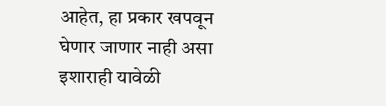आहेत, हा प्रकार खपवून घेणार जाणार नाही असा इशाराही यावेळी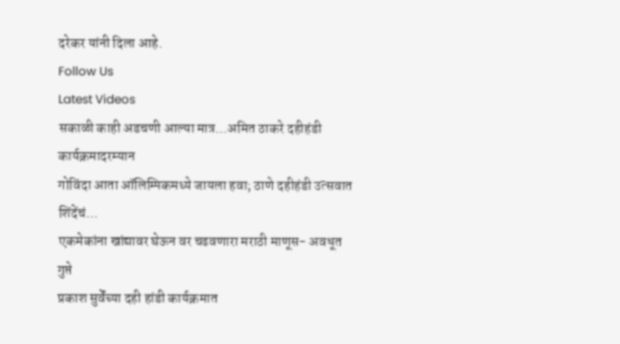दरेकर यांनी दिला आहे.
Follow Us
Latest Videos
सकाळी काही अडचणी आल्या मात्र...अमित ठाकरे दहीहंडी कार्यक्रमादरम्यान
गोविंदा आता ऑलिम्पिकमध्ये जायला हवा; ठाणे दहीहंडी उत्सवात शिंदेंचं...
एकमेकांना खांद्यावर घेऊन वर चढवणारा मराठी माणूस- अवधूत गुप्ते
प्रकाश सुर्वेंच्या दही हांडी कार्यक्रमात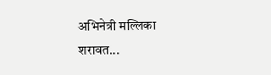अभिनेत्री मल्लिका शरावत...